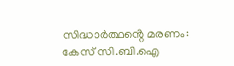സിദ്ധാർത്ഥൻ്റെ മരണം: കേസ് സി.ബി.ഐ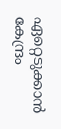ഏറ്റെടുക്കാൻ കേന്ദ്രം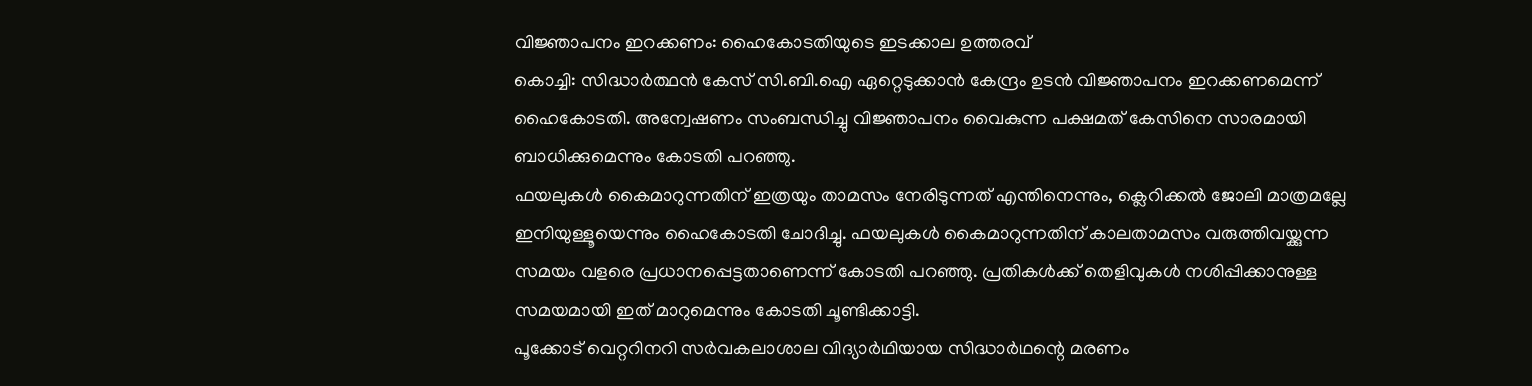വിജ്ഞാപനം ഇറക്കണം: ഹൈകോടതിയുടെ ഇടക്കാല ഉത്തരവ്
കൊച്ചി: സിദ്ധാർത്ഥൻ കേസ് സി.ബി.ഐ ഏറ്റെടുക്കാൻ കേന്ദ്രം ഉടൻ വിജ്ഞാപനം ഇറക്കണമെന്ന് ഹൈകോടതി. അന്വേഷണം സംബന്ധിച്ചു വിജ്ഞാപനം വൈകുന്ന പക്ഷമത് കേസിനെ സാരമായി ബാധിക്കുമെന്നും കോടതി പറഞ്ഞു.
ഫയലുകൾ കൈമാറുന്നതിന് ഇത്രയും താമസം നേരിടുന്നത് എന്തിനെന്നും, ക്ലെറിക്കൽ ജോലി മാത്രമല്ലേ ഇനിയുള്ളൂയെന്നും ഹൈകോടതി ചോദിച്ചു. ഫയലുകൾ കൈമാറുന്നതിന് കാലതാമസം വരുത്തിവയ്ക്കുന്ന സമയം വളരെ പ്രധാനപ്പെട്ടതാണെന്ന് കോടതി പറഞ്ഞു. പ്രതികൾക്ക് തെളിവുകൾ നശിപ്പിക്കാനുള്ള സമയമായി ഇത് മാറുമെന്നും കോടതി ചൂണ്ടിക്കാട്ടി.
പൂക്കോട് വെറ്ററിനറി സർവകലാശാല വിദ്യാർഥിയായ സിദ്ധാർഥന്റെ മരണം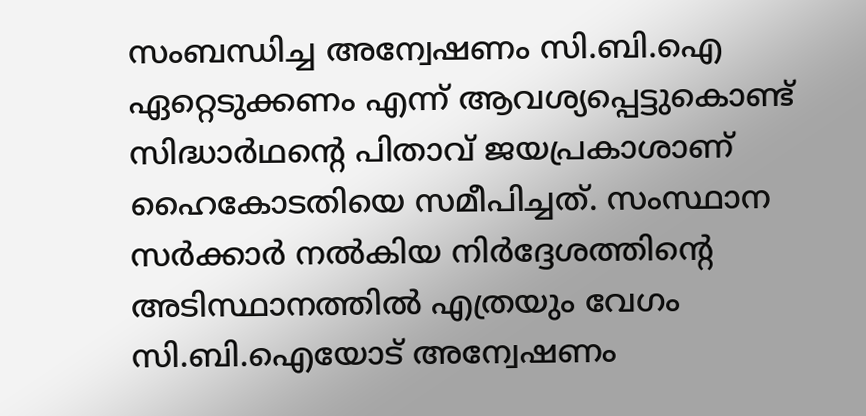സംബന്ധിച്ച അന്വേഷണം സി.ബി.ഐ ഏറ്റെടുക്കണം എന്ന് ആവശ്യപ്പെട്ടുകൊണ്ട് സിദ്ധാർഥന്റെ പിതാവ് ജയപ്രകാശാണ് ഹൈകോടതിയെ സമീപിച്ചത്. സംസ്ഥാന സർക്കാർ നൽകിയ നിർദ്ദേശത്തിന്റെ അടിസ്ഥാനത്തിൽ എത്രയും വേഗം സി.ബി.ഐയോട് അന്വേഷണം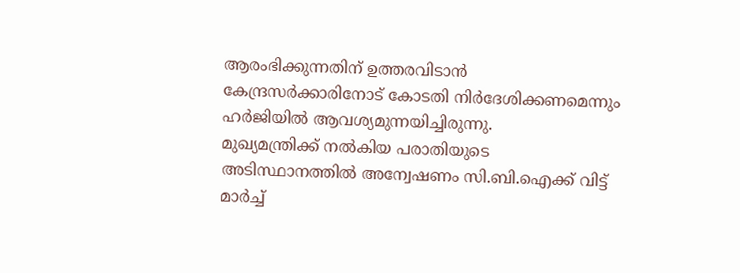ആരംഭിക്കുന്നതിന് ഉത്തരവിടാൻ കേന്ദ്രസർക്കാരിനോട് കോടതി നിർദേശിക്കണമെന്നും ഹർജിയിൽ ആവശ്യമുന്നയിച്ചിരുന്നു.
മുഖ്യമന്ത്രിക്ക് നൽകിയ പരാതിയുടെ അടിസ്ഥാനത്തിൽ അന്വേഷണം സി.ബി.ഐക്ക് വിട്ട് മാർച്ച്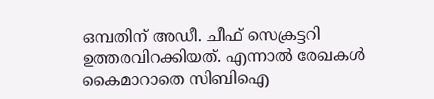ഒമ്പതിന് അഡീ. ചീഫ് സെക്രട്ടറി ഉത്തരവിറക്കിയത്. എന്നാൽ രേഖകൾ കൈമാറാതെ സിബിഐ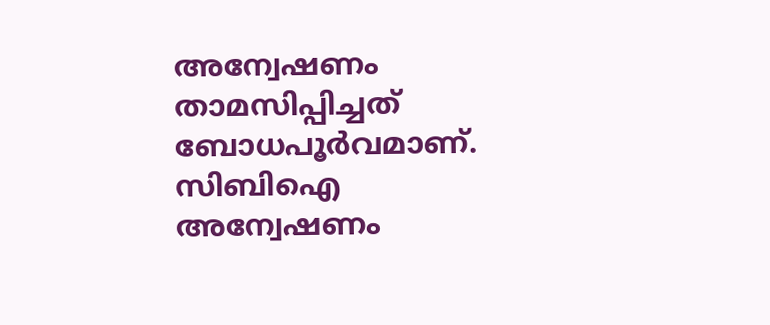അന്വേഷണം താമസിപ്പിച്ചത് ബോധപൂർവമാണ്. സിബിഐ അന്വേഷണം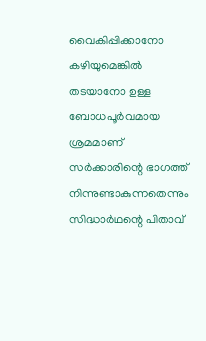വൈകിപ്പിക്കാനോ കഴിയുമെങ്കിൽ തടയാനോ ഉള്ള ബോധപൂർവമായ ശ്രമമാണ് സർക്കാരിന്റെ ഭാഗത്ത് നിന്നുണ്ടാകുന്നതെന്നും സിദ്ധാർഥന്റെ പിതാവ്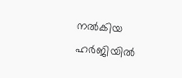നൽകിയ ഹർജിയിൽ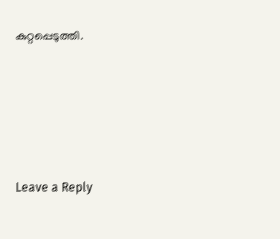കുറ്റപ്പെടുത്തി.





Leave a Reply